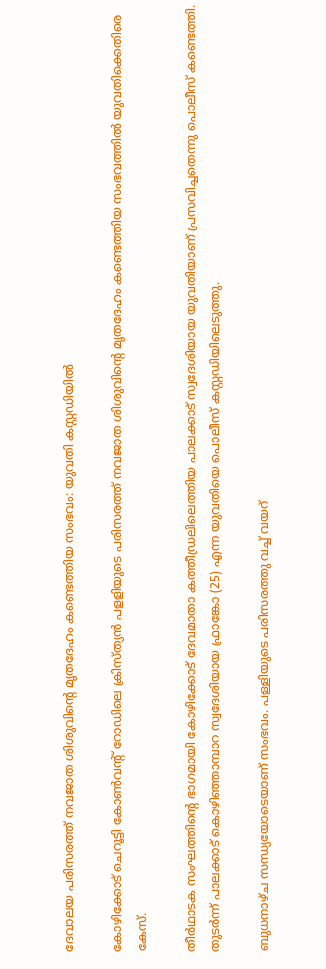ദേവാലയ പരിസരത്ത് നവജാത ശിശുവിൻ്റെ മൃതദേഹം കണ്ടെത്തിയ സംഭവം: യുവതി കസ്റ്റഡിയിൽ

കോഴിക്കോട് ചെറൂട്ടി കോൺവന്റ് റോഡിലെ ക്രിസ്ത്യൻ പളളിയുടെ പരിസരത്ത് നവജാത ശിശുവിന്റെ മൃതദേഹം കണ്ടെത്തിയ സംഭവത്തിൽ യുവതിക്കെതിരെ കേസ്.

തീർഥാടക സംഘത്തിന്റെ ഭാഗമായി കോഴിക്കോട് ദേവമാതാ കത്തീഡ്രലിലെത്തിയ പാലക്കാട് സ്വദേശിയായ യുവതിയാണ് പ്രസവിച്ചതെന്നു പൊലീസ് കണ്ടെത്തി.  തുടർന്ന് പാലക്കാട് കൊഴിഞ്ഞാമ്പാറ സ്വദേശിയായ ഫ്രാങ്കോ (25) എന്ന യുവതിയെ പൊലീസ് കസ്റ്റഡിയിലെടുത്തു.

ബുധനാഴ്ച സന്ധ്യയോടെയാണ് സംഭവം. പള്ളിയുടെ പരിസരത്തു വച്ച് വയറ്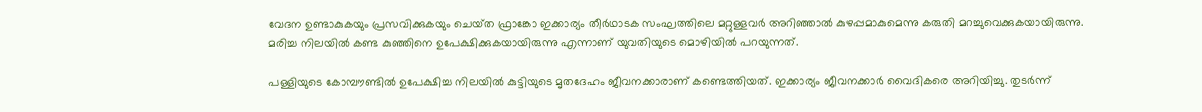വേദന ഉണ്ടാകുകയും പ്രസവിക്കുകയും ചെയ്‌ത ഫ്രാങ്കോ ഇക്കാര്യം തീർഥാടക സംഘത്തിലെ മറ്റുള്ളവർ അറിഞ്ഞാൽ കുഴപ്പമാകുമെന്നു കരുതി മറച്ചുവെക്കുകയായിരുന്നു. മരിച്ച നിലയിൽ കണ്ട കുഞ്ഞിനെ ഉപേക്ഷിക്കുകയായിരുന്നു എന്നാണ് യുവതിയുടെ മൊഴിയിൽ പറയുന്നത്.

പള്ളിയുടെ കോമ്പൗണ്ടിൽ ഉപേക്ഷിച്ച നിലയിൽ കുട്ടിയുടെ മൃതദേഹം ജീവനക്കാരാണ് കണ്ടെത്തിയത്. ഇക്കാര്യം ജീവനക്കാർ വൈദികരെ അറിയിച്ചു. തുടർന്ന്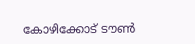കോഴിക്കോട് ടൗൺ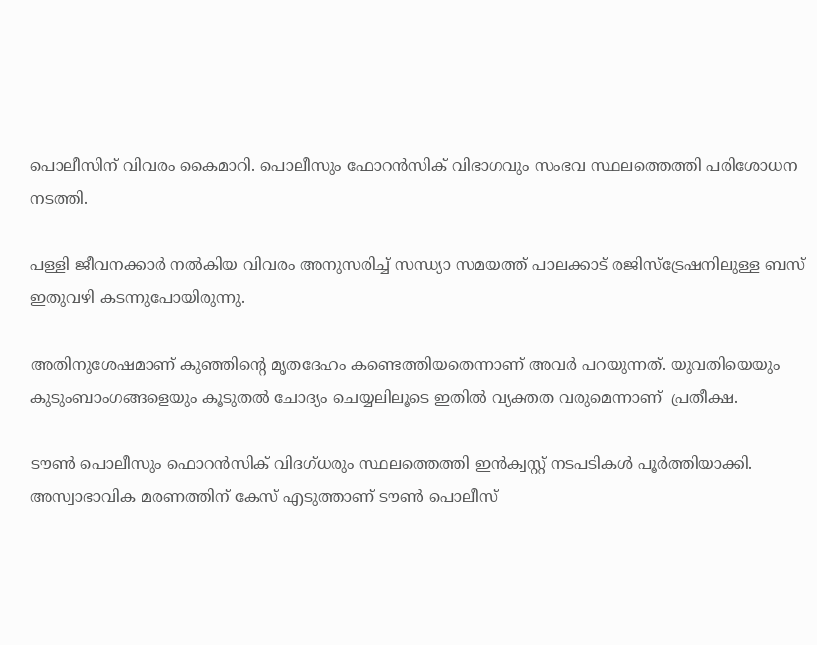പൊലീസിന് വിവരം കൈമാറി. പൊലീസും ഫോറൻസിക് വിഭാഗവും സംഭവ സ്ഥലത്തെത്തി പരിശോധന നടത്തി.

പള്ളി ജീവനക്കാർ നൽകിയ വിവരം അനുസരിച്ച് സന്ധ്യാ സമയത്ത് പാലക്കാട് രജിസ്ട്രേഷനിലുള്ള ബസ് ഇതുവഴി കടന്നുപോയിരുന്നു.

അതിനുശേഷമാണ് കുഞ്ഞിൻ്റെ മൃതദേഹം കണ്ടെത്തിയതെന്നാണ് അവർ പറയുന്നത്. യുവതിയെയും കുടുംബാംഗങ്ങളെയും കൂടുതൽ ചോദ്യം ചെയ്യലിലൂടെ ഇതിൽ വ്യക്തത വരുമെന്നാണ്  പ്രതീക്ഷ.

ടൗൺ പൊലീസും ഫൊറൻസിക് വിദഗ്ധരും സ്ഥലത്തെത്തി ഇൻക്വസ്റ്റ് നടപടികൾ പൂർത്തിയാക്കി. അസ്വാഭാവിക മരണത്തിന് കേസ് എടുത്താണ് ടൗൺ പൊലീസ്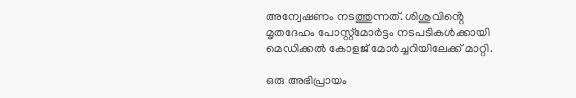അന്വേഷണം നടത്തുന്നത്. ശിശുവിൻ്റെ മൃതദേഹം പോസ്റ്റ്മോർട്ടം നടപടികൾക്കായി മെഡിക്കൽ കോളജ് മോർച്ചറിയിലേക്ക് മാറ്റി.

ഒരു അഭിപ്രായം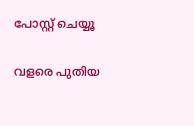പോസ്റ്റ് ചെയ്യൂ

വളരെ പുതിയ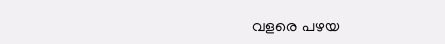വളരെ പഴയ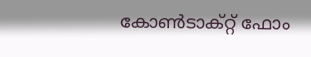കോൺടാക്റ്റ് ഫോം